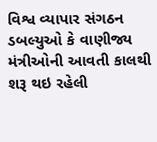વિશ્વ વ્યાપાર સંગઠન ડબલ્યુઓ કે વાણીજ્ય મંત્રીઓની આવતી કાલથી શરૂ થઇ રહેલી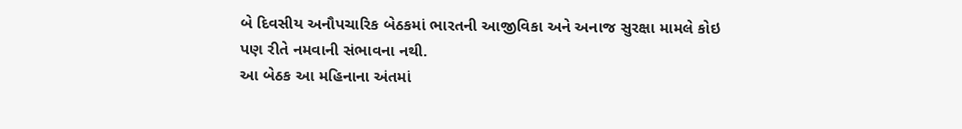બે દિવસીય અનૌપચારિક બેઠકમાં ભારતની આજીવિકા અને અનાજ સુરક્ષા મામલે કોઇ પણ રીતે નમવાની સંભાવના નથી.
આ બેઠક આ મહિનાના અંતમાં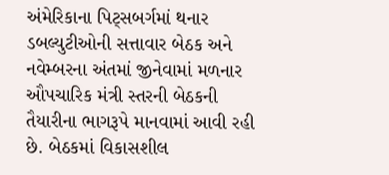અંમેરિકાના પિટ્સબર્ગમાં થનાર ડબલ્યુટીઓની સત્તાવાર બેઠક અને નવેમ્બરના અંતમાં જીનેવામાં મળનાર ઔપચારિક મંત્રી સ્તરની બેઠકની તૈયારીના ભાગરૂપે માનવામાં આવી રહી છે. બેઠકમાં વિકાસશીલ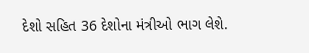દેશો સહિત 36 દેશોના મંત્રીઓ ભાગ લેશે.